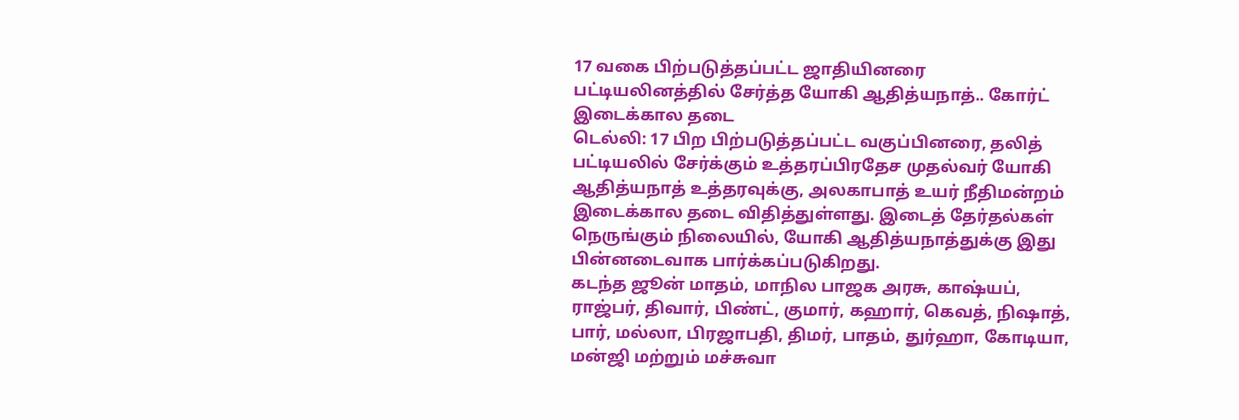17 வகை பிற்படுத்தப்பட்ட ஜாதியினரை பட்டியலினத்தில் சேர்த்த யோகி ஆதித்யநாத்.. கோர்ட் இடைக்கால தடை
டெல்லி: 17 பிற பிற்படுத்தப்பட்ட வகுப்பினரை, தலித் பட்டியலில் சேர்க்கும் உத்தரப்பிரதேச முதல்வர் யோகி ஆதித்யநாத் உத்தரவுக்கு, அலகாபாத் உயர் நீதிமன்றம் இடைக்கால தடை விதித்துள்ளது. இடைத் தேர்தல்கள் நெருங்கும் நிலையில், யோகி ஆதித்யநாத்துக்கு இது பின்னடைவாக பார்க்கப்படுகிறது.
கடந்த ஜூன் மாதம், மாநில பாஜக அரசு, காஷ்யப், ராஜ்பர், திவார், பிண்ட், குமார், கஹார், கெவத், நிஷாத், பார், மல்லா, பிரஜாபதி, திமர், பாதம், துர்ஹா, கோடியா, மன்ஜி மற்றும் மச்சுவா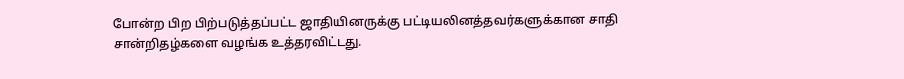போன்ற பிற பிற்படுத்தப்பட்ட ஜாதியினருக்கு பட்டியலினத்தவர்களுக்கான சாதி சான்றிதழ்களை வழங்க உத்தரவிட்டது.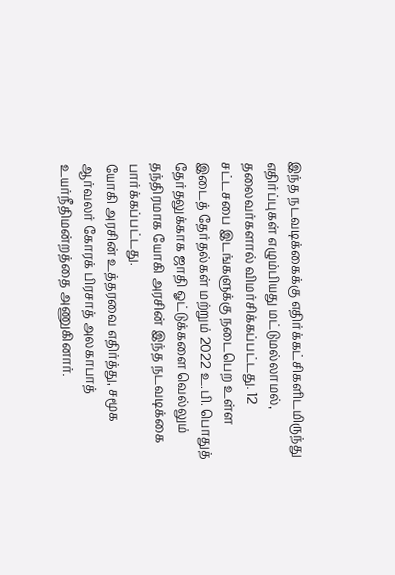இந்த நடவடிக்கைக்கு எதிர்க்கட்சிகளிடமிருந்து எதிர்ப்புகள் எழும்பியது மட்டுமல்லாமல், தலைவர்களால் விமர்சிக்கப்பட்டது. 12 சட்டசபை இடங்களுக்கு நடைபெற உள்ள இடைத் தேர்தல்கள் மற்றும் 2022 உ.பி. பொதுத் தேர்தலுக்காக ஜாதி ஓட்டுக்களை வெல்லும் தந்திரமாக யோகி அரசின் இந்த நடவடிக்கை பார்க்கப்பட்டது.
யோகி அரசின் உத்தரவை எதிர்த்து, சமூக ஆர்வலர் கோரக் பிரசாத் அலகாபாத் உயர்நீதிமன்றத்தை அணுகினார்.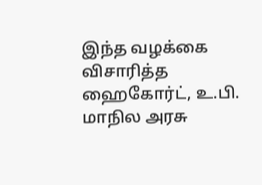இந்த வழக்கை விசாரித்த ஹைகோர்ட், உ.பி. மாநில அரசு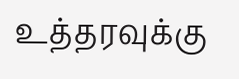உத்தரவுக்கு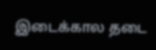இடைக்கால தடை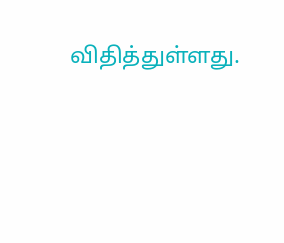விதித்துள்ளது.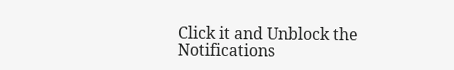Click it and Unblock the Notifications